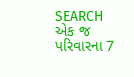SEARCH
એક જ પરિવારના 7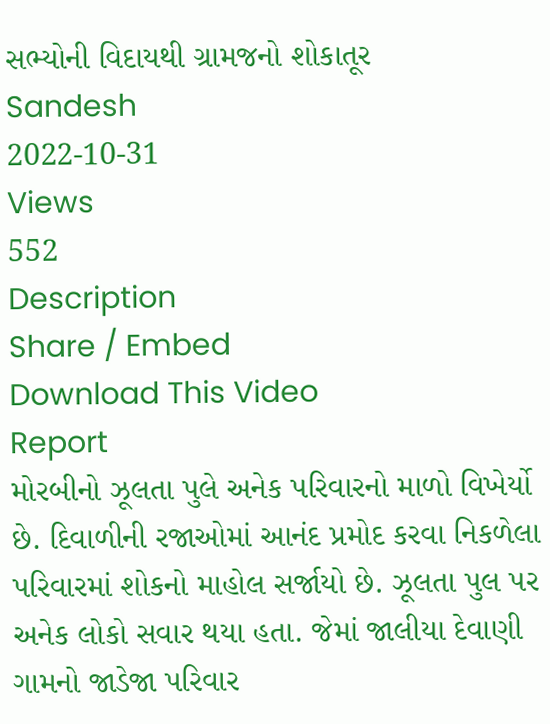સભ્યોની વિદાયથી ગ્રામજનો શોકાતૂર
Sandesh
2022-10-31
Views
552
Description
Share / Embed
Download This Video
Report
મોરબીનો ઝૂલતા પુલે અનેક પરિવારનો માળો વિખેર્યો છે. દિવાળીની રજાઓમાં આનંદ પ્રમોદ કરવા નિકળેલા પરિવારમાં શોકનો માહોલ સર્જાયો છે. ઝૂલતા પુલ પર અનેક લોકો સવાર થયા હતા. જેમાં જાલીયા દેવાણી ગામનો જાડેજા પરિવાર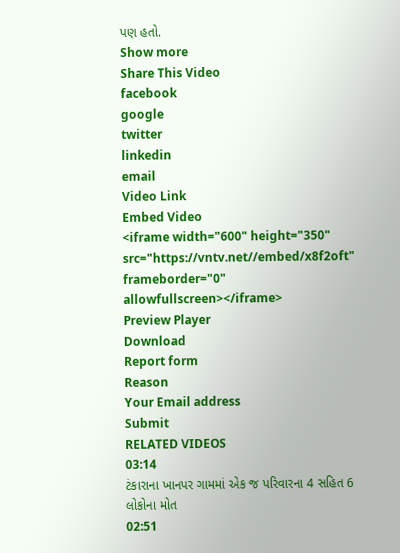પણ હતો.
Show more
Share This Video
facebook
google
twitter
linkedin
email
Video Link
Embed Video
<iframe width="600" height="350" src="https://vntv.net//embed/x8f2oft" frameborder="0" allowfullscreen></iframe>
Preview Player
Download
Report form
Reason
Your Email address
Submit
RELATED VIDEOS
03:14
ટંકારાના ખાનપર ગામમાં એક જ પરિવારના 4 સહિત 6 લોકોના મોત
02:51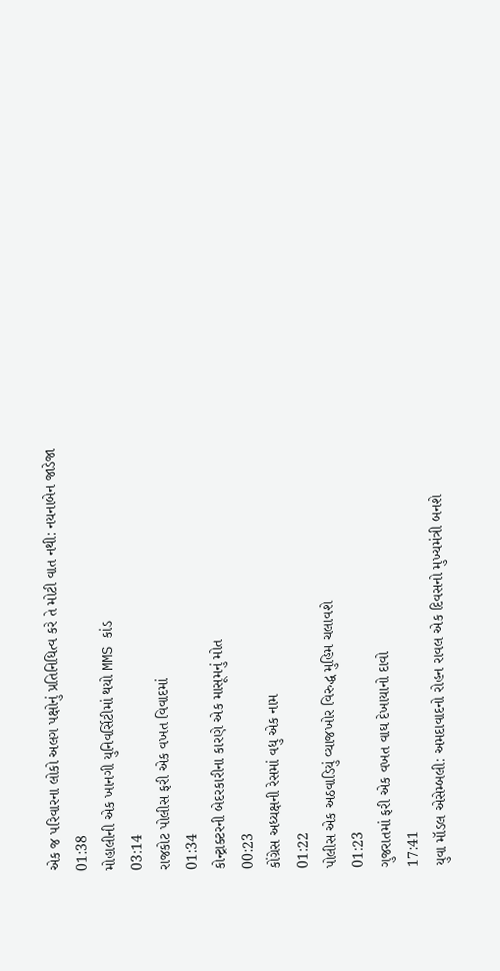એક જ પરિવારના લોકો અલગ પક્ષોનું પ્રતિનિધિત્વ કરે તે મોટી વાત નથી: નયનાબેન જાડેજા
01:38
મોહાલીની એક ખાનગી યુનિવર્સિટીમાં થયો MMS કાંડ
03:14
રાજકોટ પોલીસ ફરી એક વખત વિવાદમાં
01:34
કોન્ટ્રાક્ટરની બેદરકારીના કારણે એક માસૂમનું મોત
00:23
કોંગ્રેસ અધ્યક્ષની રેસમાં વધુ એક નામ
01:22
પોલીસ એક અઠવાડિયું વ્યાજખોર વિરુદ્ધ મુહિમ ચલાવશે
01:23
ગુજરાતમાં ફરી એક વખત વાઘ દેખાયાનો દાવો
17:41
યુવા મૉડલ એસેમ્બલી: અમદાવાદનો રોહન રાવલ એક દિવસનો મુખ્યમંત્રી બનશે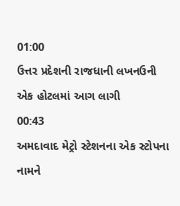01:00
ઉત્તર પ્રદેશની રાજધાની લખનઉની એક હોટલમાં આગ લાગી
00:43
અમદાવાદ મેટ્રો સ્ટેશનના એક સ્ટોપના નામને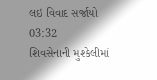લઇ વિવાદ સર્જાયો
03:32
શિવસેનાની મુશ્કેલીમાં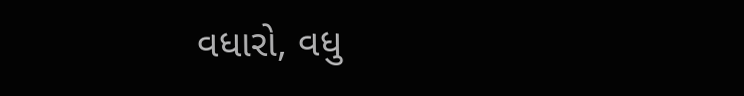વધારો, વધુ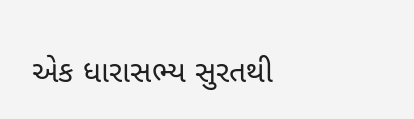એક ધારાસભ્ય સુરતથી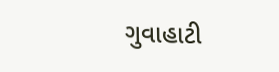ગુવાહાટી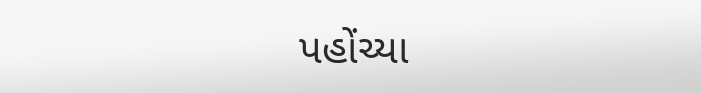પહોંચ્યા